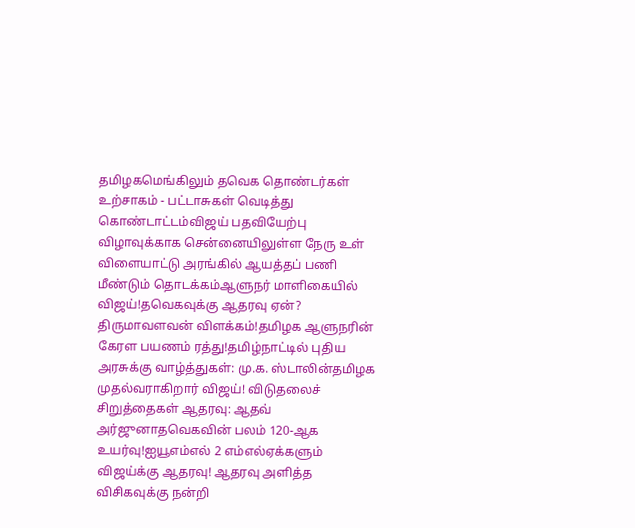தமிழகமெங்கிலும் தவெக தொண்டர்கள் உற்சாகம் - பட்டாசுகள் வெடித்து கொண்டாட்டம்விஜய் பதவியேற்பு விழாவுக்காக சென்னையிலுள்ள நேரு உள் விளையாட்டு அரங்கில் ஆயத்தப் பணி மீண்டும் தொடக்கம்ஆளுநர் மாளிகையில் விஜய்!தவெகவுக்கு ஆதரவு ஏன்? திருமாவளவன் விளக்கம்!தமிழக ஆளுநரின் கேரள பயணம் ரத்து!தமிழ்நாட்டில் புதிய அரசுக்கு வாழ்த்துகள்: மு.க. ஸ்டாலின்தமிழக முதல்வராகிறார் விஜய்! விடுதலைச் சிறுத்தைகள் ஆதரவு: ஆதவ் அர்ஜுனாதவெகவின் பலம் 120-ஆக உயர்வு!ஐயூஎம்எல் 2 எம்எல்ஏக்களும் விஜய்க்கு ஆதரவு! ஆதரவு அளித்த விசிகவுக்கு நன்றி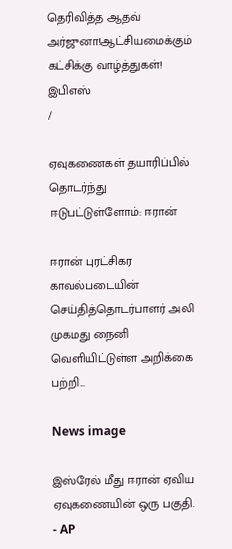தெரிவித்த ஆதவ் அர்ஜுனா!ஆட்சியமைக்கும் கட்சிக்கு வாழ்த்துகள்! இபிஎஸ்
/

ஏவுகணைகள் தயாரிப்பில் தொடர்ந்து ஈடுபட்டுள்ளோம்: ஈரான்

ஈரான் புரட்சிகர காவல்படையின் செய்தித்தொடர்பாளர் அலி முகமது நைனி வெளியிட்டுள்ள அறிக்கை பற்றி...

News image

இஸ்ரேல் மீது ஈரான் ஏவிய ஏவுகணையின் ஒரு பகுதி. - AP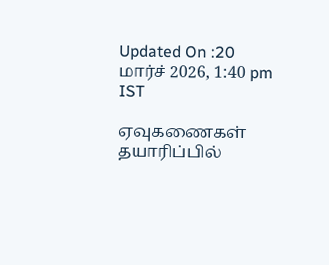Updated On :20 மார்ச் 2026, 1:40 pm IST

ஏவுகணைகள் தயாரிப்பில்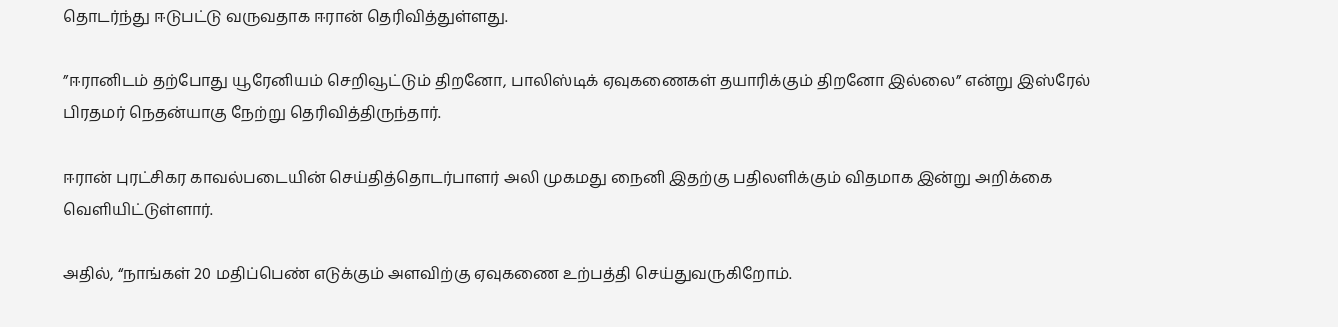தொடர்ந்து ஈடுபட்டு வருவதாக ஈரான் தெரிவித்துள்ளது.

”ஈரானிடம் தற்போது யூரேனியம் செறிவூட்டும் திறனோ, பாலிஸ்டிக் ஏவுகணைகள் தயாரிக்கும் திறனோ இல்லை” என்று இஸ்ரேல் பிரதமர் நெதன்யாகு நேற்று தெரிவித்திருந்தார்.

ஈரான் புரட்சிகர காவல்படையின் செய்தித்தொடர்பாளர் அலி முகமது நைனி இதற்கு பதிலளிக்கும் விதமாக இன்று அறிக்கை வெளியிட்டுள்ளார்.

அதில், “நாங்கள் 20 மதிப்பெண் எடுக்கும் அளவிற்கு ஏவுகணை உற்பத்தி செய்துவருகிறோம்.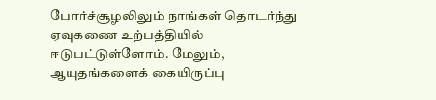போர்ச்சூழலிலும் நாங்கள் தொடர்ந்து ஏவுகணை உற்பத்தியில் ஈடுபட்டுள்ளோம். மேலும், ஆயுதங்களைக் கையிருப்பு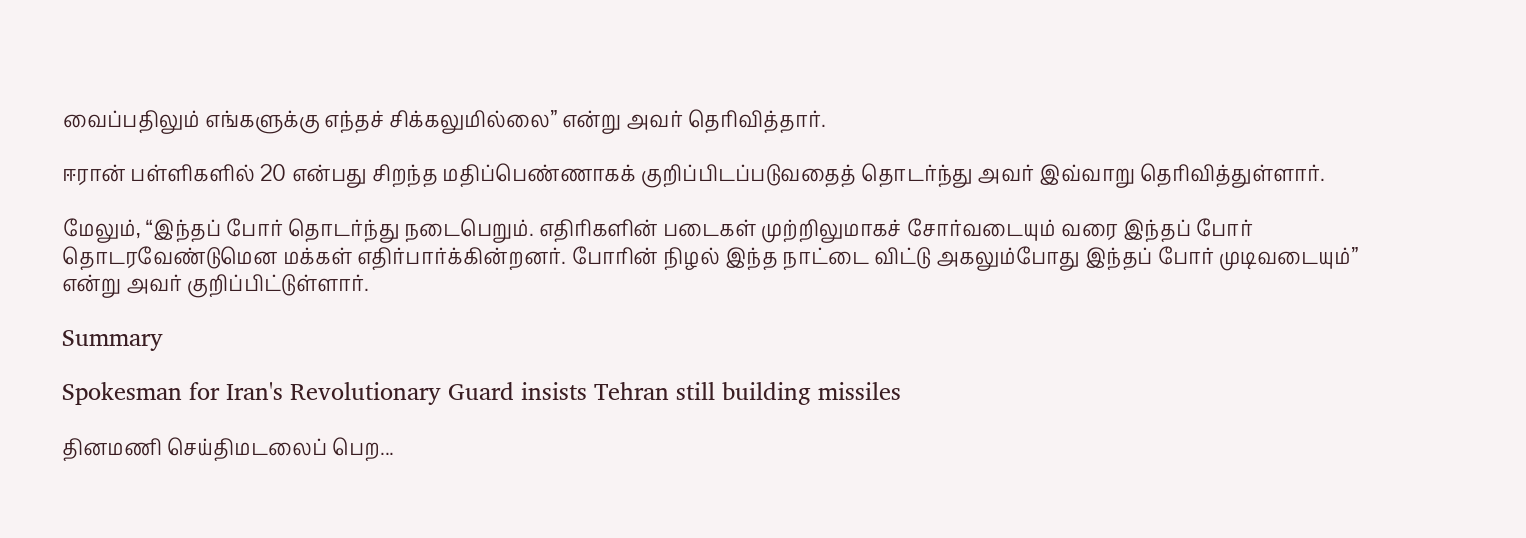வைப்பதிலும் எங்களுக்கு எந்தச் சிக்கலுமில்லை” என்று அவர் தெரிவித்தார்.

ஈரான் பள்ளிகளில் 20 என்பது சிறந்த மதிப்பெண்ணாகக் குறிப்பிடப்படுவதைத் தொடர்ந்து அவர் இவ்வாறு தெரிவித்துள்ளார்.

மேலும், “இந்தப் போர் தொடர்ந்து நடைபெறும். எதிரிகளின் படைகள் முற்றிலுமாகச் சோர்வடையும் வரை இந்தப் போர் தொடரவேண்டுமென மக்கள் எதிர்பார்க்கின்றனர். போரின் நிழல் இந்த நாட்டை விட்டு அகலும்போது இந்தப் போர் முடிவடையும்” என்று அவர் குறிப்பிட்டுள்ளார்.

Summary

Spokesman for Iran's Revolutionary Guard insists Tehran still building missiles

தினமணி செய்திமடலைப் பெற...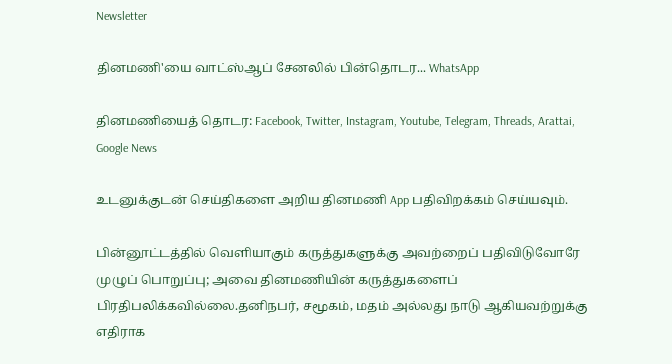Newsletter

தினமணி'யை வாட்ஸ்ஆப் சேனலில் பின்தொடர... WhatsApp

தினமணியைத் தொடர: Facebook, Twitter, Instagram, Youtube, Telegram, Threads, Arattai, Google News

உடனுக்குடன் செய்திகளை அறிய தினமணி App பதிவிறக்கம் செய்யவும்.

பின்னூட்டத்தில் வெளியாகும் கருத்துகளுக்கு அவற்றைப் பதிவிடுவோரே முழுப் பொறுப்பு; அவை தினமணியின் கருத்துகளைப் பிரதிபலிக்கவில்லை.தனிநபர், சமூகம், மதம் அல்லது நாடு ஆகியவற்றுக்கு எதிராக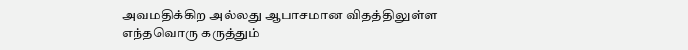அவமதிக்கிற அல்லது ஆபாசமான விதத்திலுள்ள எந்தவொரு கருத்தும்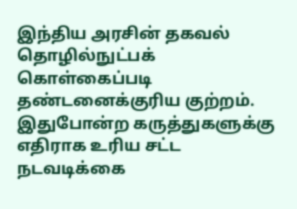இந்திய அரசின் தகவல் தொழில்நுட்பக் கொள்கைப்படி தண்டனைக்குரிய குற்றம். இதுபோன்ற கருத்துகளுக்கு எதிராக உரிய சட்ட நடவடிக்கை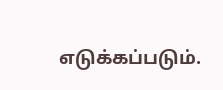எடுக்கப்படும்.